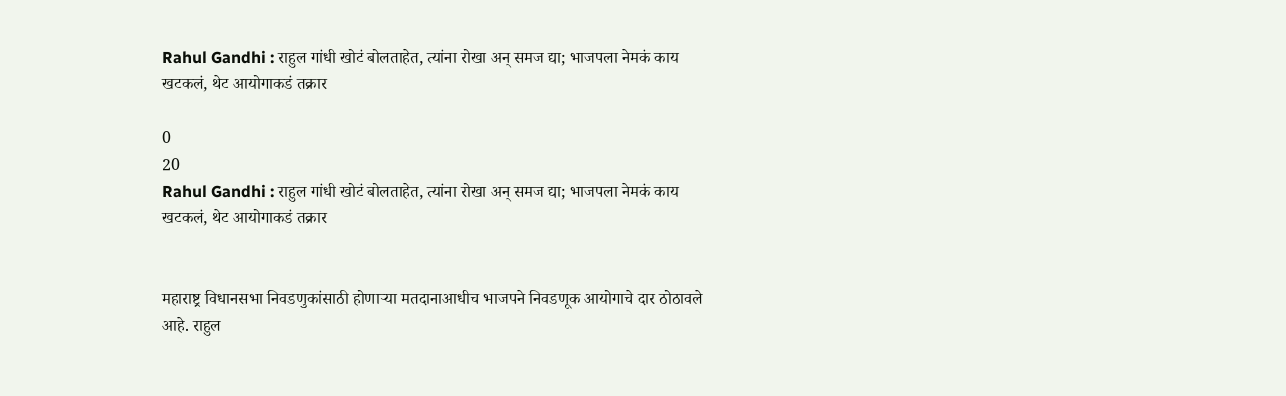Rahul Gandhi : राहुल गांधी खोटं बोलताहेत, त्यांना रोखा अन् समज द्या; भाजपला नेमकं काय खटकलं, थेट आयोगाकडं तक्रार

0
20
Rahul Gandhi : राहुल गांधी खोटं बोलताहेत, त्यांना रोखा अन् समज द्या; भाजपला नेमकं काय खटकलं, थेट आयोगाकडं तक्रार


महाराष्ट्र विधानसभा निवडणुकांसाठी होणाऱ्या मतदानाआधीच भाजपने निवडणूक आयोगाचे दार ठोठावले आहे. राहुल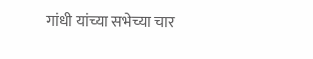गांधी यांच्या सभेच्या चार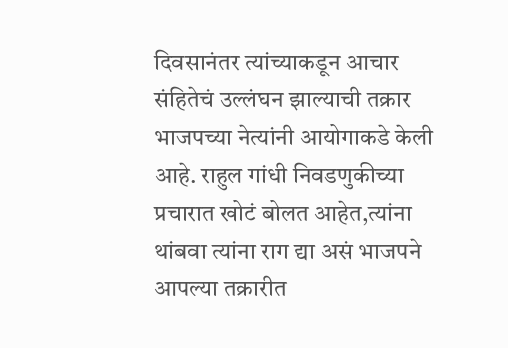दिवसानंतर त्यांच्याकडून आचार संहितेचं उल्लंघन झाल्याची तक्रार भाजपच्या नेत्यांनी आयोगाकडे केली आहे. राहुल गांधी निवडणुकीच्या प्रचारात खोटं बोलत आहेत,त्यांना थांबवा त्यांना राग द्या असं भाजपने आपल्या तक्रारीत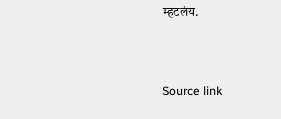म्हटलंय.



Source link